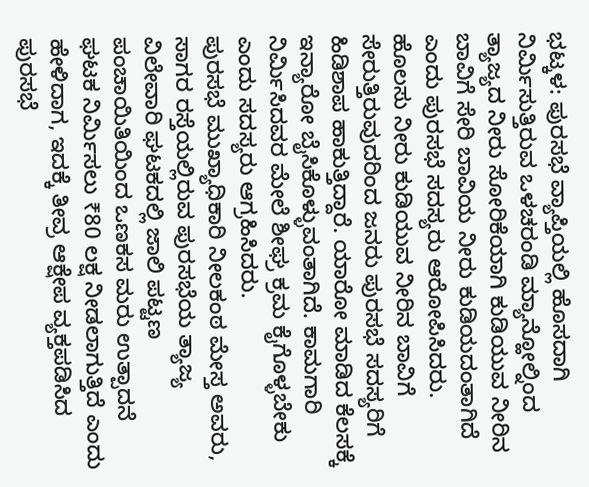ಭಟ್ಕಳ: ಪುರಸಭೆ ವ್ಯಾಪ್ತಿಯಲ್ಲಿ ಹೊಸದಾಗಿ ನಿರ್ಮಿಸುತ್ತಿರುವ ಒಳಚರಂಡಿ ಮ್ಯಾನ್ಹೋಲ್ನಿಂದ ತ್ಯಾಜ್ಯದ ನೀರು ಸೋರಿಕೆಯಾಗಿ ಕುಡಿಯುವ ನೀರಿನ ಬಾವಿಗೆ ಸೇರಿ ಬಾವಿಯ ನೀರು ಕುಡಿಯದಂತಾಗಿದೆ ಎಂದು ಪುರಸಭೆ ಸದಸ್ಯರು ಆರೋಪಿಸಿದರು.
ಹೊಲಸು ನೀರು ಕುಡಿಯುವ ನೀರಿನ ಬಾವಿಗೆ ಸೇರುತ್ತಿರುವುದರಿಂದ ಜನರು ಪುರಸಭೆ ಸದಸ್ಯರಿಗೆ ಹಿಡಿಶಾಪ ಹಾಕುತ್ತಿದ್ದಾರೆ. ಯಾರೋ ಮಾಡಿದ ಕೆಲಸಕ್ಕೆ ಇನ್ಯಾರೋ ಬೈಸಿಕೊಳ್ಳುವಂತಾಗಿದೆ. ಕಾಮಗಾರಿ ನಿರ್ಮಿಸಿದವರ ಮೇಲೆ ಶೀಘ್ರ ಕ್ರಮ ಕೈಗೊಳ್ಳಬೇಕು ಎಂದು ಸದಸ್ಯರು ಆಗ್ರಹಿಸಿದರು.
ಪುರಸಭೆ ಮುಖ್ಯಾಧಿಕಾರಿ ನೀಲಕಂಠ ಮೇಸ್ತ ಅವರು, ಸಾಗರ ರಸ್ತೆಯಲ್ಲಿರುವ ಪುರಸಭೆಯ ತ್ಯಾಜ್ಯ ವಿಲೇವಾರಿ ಘಟಕದಲ್ಲಿ ಜಾಲಿ ಪಟ್ಟಣ ಪಂಚಾಯಿತಿಯಿಂದ ಒಣಕಸ ಮರು ಉತ್ಪಾದನೆ ಘಟಕ ನಿರ್ಮಿಸಲು ₹80 ಲಕ್ಷ ನೀಡಲಾಗುತ್ತಿದೆ ಎಂದು ಹೇಳಿದಾಗ, ಇದಕ್ಕೆ ತೀವ್ರ ಆಕ್ಷೇಪ ವ್ಯಕ್ತಪಡಿಸಿದ ಪುರಸಭೆ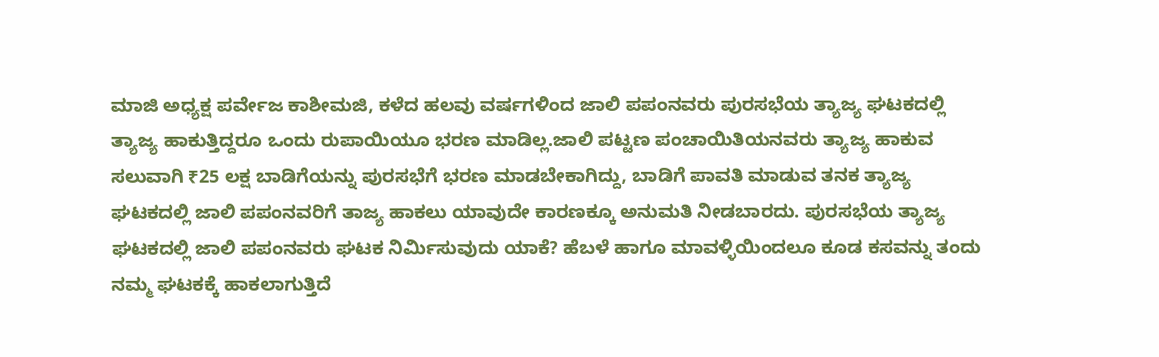ಮಾಜಿ ಅಧ್ಯಕ್ಷ ಪರ್ವೇಜ ಕಾಶೀಮಜಿ, ಕಳೆದ ಹಲವು ವರ್ಷಗಳಿಂದ ಜಾಲಿ ಪಪಂನವರು ಪುರಸಭೆಯ ತ್ಯಾಜ್ಯ ಘಟಕದಲ್ಲಿ ತ್ಯಾಜ್ಯ ಹಾಕುತ್ತಿದ್ದರೂ ಒಂದು ರುಪಾಯಿಯೂ ಭರಣ ಮಾಡಿಲ್ಲ.ಜಾಲಿ ಪಟ್ಟಣ ಪಂಚಾಯಿತಿಯನವರು ತ್ಯಾಜ್ಯ ಹಾಕುವ ಸಲುವಾಗಿ ₹25 ಲಕ್ಷ ಬಾಡಿಗೆಯನ್ನು ಪುರಸಭೆಗೆ ಭರಣ ಮಾಡಬೇಕಾಗಿದ್ದು, ಬಾಡಿಗೆ ಪಾವತಿ ಮಾಡುವ ತನಕ ತ್ಯಾಜ್ಯ ಘಟಕದಲ್ಲಿ ಜಾಲಿ ಪಪಂನವರಿಗೆ ತಾಜ್ಯ ಹಾಕಲು ಯಾವುದೇ ಕಾರಣಕ್ಕೂ ಅನುಮತಿ ನೀಡಬಾರದು. ಪುರಸಭೆಯ ತ್ಯಾಜ್ಯ ಘಟಕದಲ್ಲಿ ಜಾಲಿ ಪಪಂನವರು ಘಟಕ ನಿರ್ಮಿಸುವುದು ಯಾಕೆ? ಹೆಬಳೆ ಹಾಗೂ ಮಾವಳ್ಳಿಯಿಂದಲೂ ಕೂಡ ಕಸವನ್ನು ತಂದು ನಮ್ಮ ಘಟಕಕ್ಕೆ ಹಾಕಲಾಗುತ್ತಿದೆ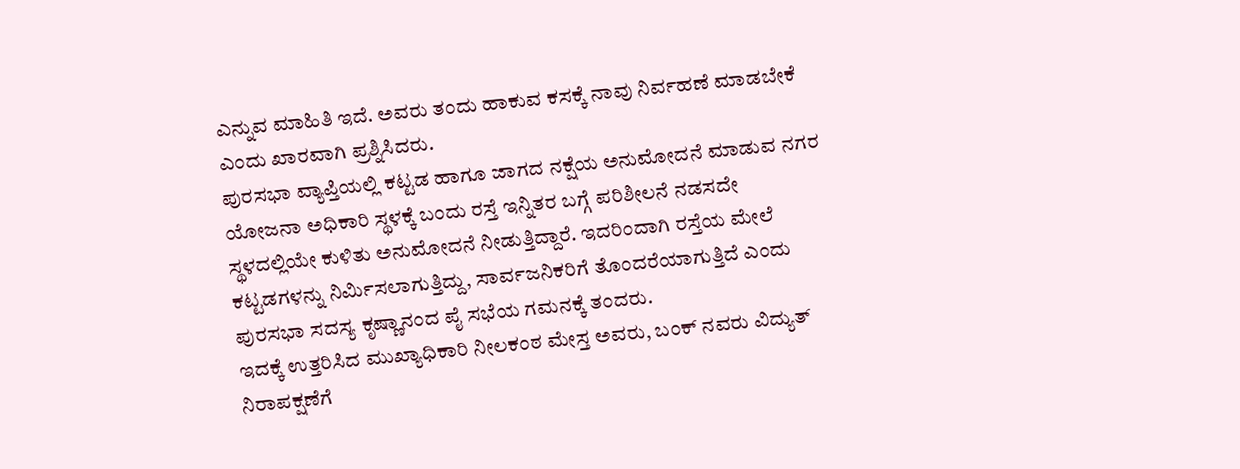ಎನ್ನುವ ಮಾಹಿತಿ ಇದೆ. ಅವರು ತಂದು ಹಾಕುವ ಕಸಕ್ಕೆ ನಾವು ನಿರ್ವಹಣೆ ಮಾಡಬೇಕೆ ಎಂದು ಖಾರವಾಗಿ ಪ್ರಶ್ನಿಸಿದರು.
ಪುರಸಭಾ ವ್ಯಾಪ್ತಿಯಲ್ಲಿ ಕಟ್ಟಡ ಹಾಗೂ ಜಾಗದ ನಕ್ಷೆಯ ಅನುಮೋದನೆ ಮಾಡುವ ನಗರ ಯೋಜನಾ ಅಧಿಕಾರಿ ಸ್ಥಳಕ್ಕೆ ಬಂದು ರಸ್ತೆ ಇನ್ನಿತರ ಬಗ್ಗೆ ಪರಿಶೀಲನೆ ನಡಸದೇ ಸ್ಥಳದಲ್ಲಿಯೇ ಕುಳಿತು ಅನುಮೋದನೆ ನೀಡುತ್ತಿದ್ದಾರೆ. ಇದರಿಂದಾಗಿ ರಸ್ತೆಯ ಮೇಲೆ ಕಟ್ಟಡಗಳನ್ನು ನಿರ್ಮಿಸಲಾಗುತ್ತಿದ್ದು, ಸಾರ್ವಜನಿಕರಿಗೆ ತೊಂದರೆಯಾಗುತ್ತಿದೆ ಎಂದು ಪುರಸಭಾ ಸದಸ್ಯ ಕೃಷ್ಣಾನಂದ ಪೈ ಸಭೆಯ ಗಮನಕ್ಕೆ ತಂದರು.
ಇದಕ್ಕೆ ಉತ್ತರಿಸಿದ ಮುಖ್ಯಾಧಿಕಾರಿ ನೀಲಕಂಠ ಮೇಸ್ತ ಅವರು, ಬಂಕ್ ನವರು ವಿದ್ಯುತ್ ನಿರಾಪಕ್ಷಣೆಗೆ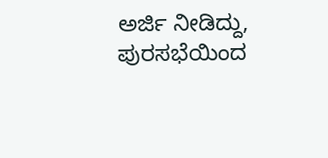ಅರ್ಜಿ ನೀಡಿದ್ದು, ಪುರಸಭೆಯಿಂದ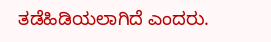ತಡೆಹಿಡಿಯಲಾಗಿದೆ ಎಂದರು.